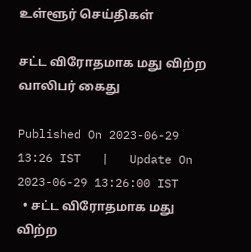உள்ளூர் செய்திகள்

சட்ட விரோதமாக மது விற்ற வாலிபர் கைது

Published On 2023-06-29 13:26 IST   |   Update On 2023-06-29 13:26:00 IST
  • சட்ட விரோதமாக மது விற்ற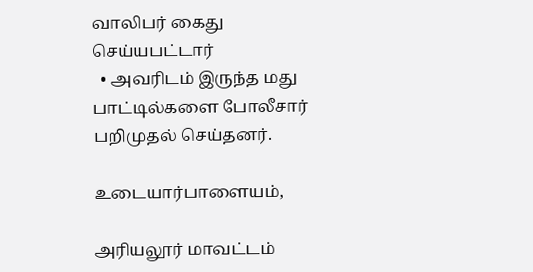வாலிபர் கைது செய்யபட்டார்
  • அவரிடம் இருந்த மது பாட்டில்களை போலீசார் பறிமுதல் செய்தனர்.

உடையார்பாளையம்,

அரியலூர் மாவட்டம்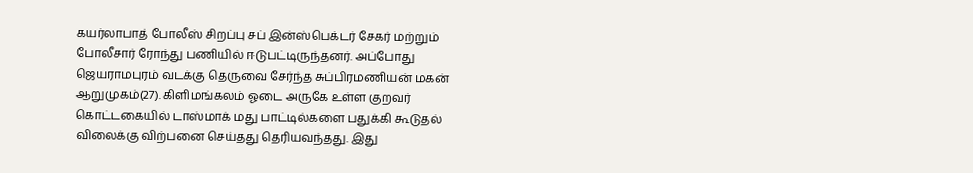கயர்லாபாத் போலீஸ் சிறப்பு சப் இன்ஸ்பெக்டர் சேகர் மற்றும் போலீசார் ரோந்து பணியில் ஈடுபட்டிருந்தனர். அப்போது ஜெயராமபுரம் வடக்கு தெருவை சேர்ந்த சுப்பிரமணியன் மகன் ஆறுமுகம்(27). கிளிமங்கலம் ஓடை அருகே உள்ள குறவர் கொட்டகையில் டாஸ்மாக் மது பாட்டில்களை பதுக்கி கூடுதல் விலைக்கு விற்பனை செய்தது தெரியவந்தது. இது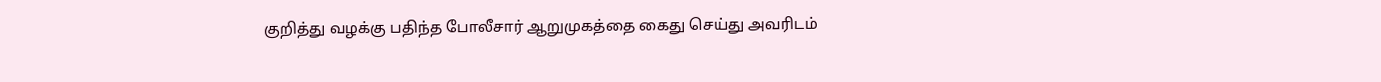குறித்து வழக்கு பதிந்த போலீசார் ஆறுமுகத்தை கைது செய்து அவரிடம்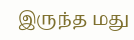இருந்த மது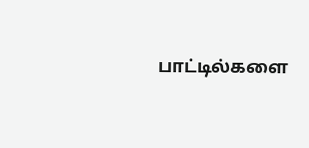பாட்டில்களை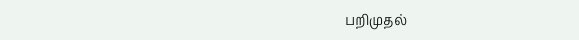பறிமுதல்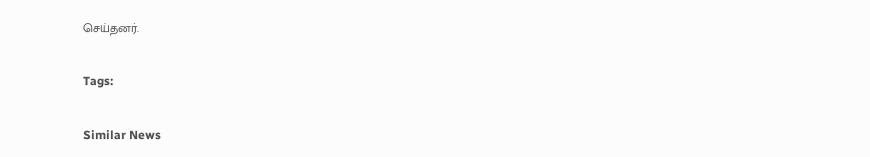செய்தனர்.

Tags:

Similar News